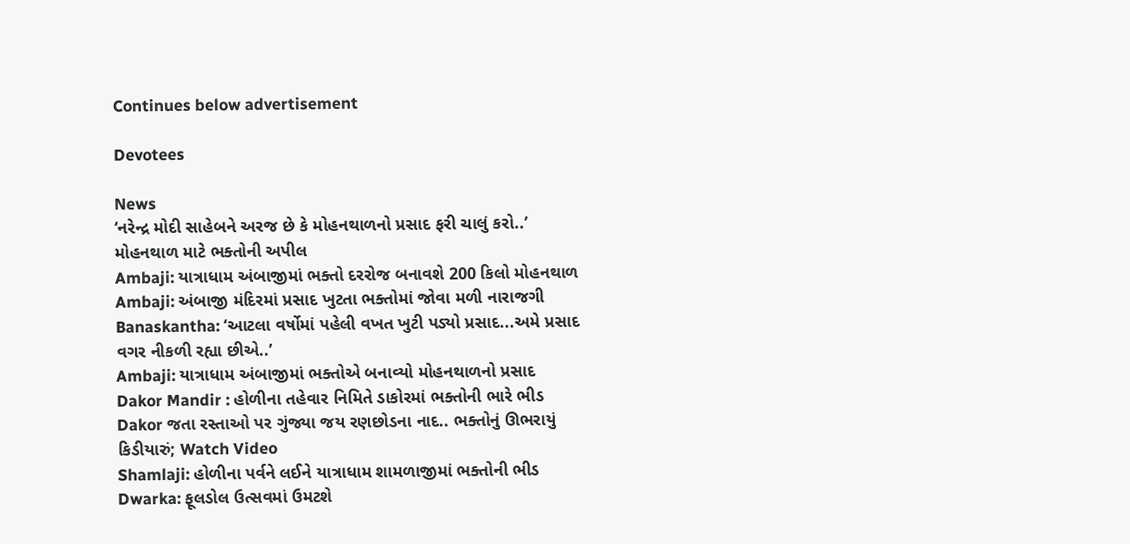Continues below advertisement

Devotees

News
‘નરેન્દ્ર મોદી સાહેબને અરજ છે કે મોહનથાળનો પ્રસાદ ફરી ચાલું કરો..’ મોહનથાળ માટે ભક્તોની અપીલ
Ambaji: યાત્રાધામ અંબાજીમાં ભક્તો દરરોજ બનાવશે 200 કિલો મોહનથાળ
Ambaji: અંબાજી મંદિરમાં પ્રસાદ ખુટતા ભક્તોમાં જોવા મળી નારાજગી
Banaskantha: ‘આટલા વર્ષોમાં પહેલી વખત ખુટી પડ્યો પ્રસાદ...અમે પ્રસાદ વગર નીકળી રહ્યા છીએ..’
Ambaji: યાત્રાધામ અંબાજીમાં ભક્તોએ બનાવ્યો મોહનથાળનો પ્રસાદ
Dakor Mandir : હોળીના તહેવાર નિમિતે ડાકોરમાં ભક્તોની ભારે ભીડ
Dakor જતા રસ્તાઓ પર ગુંજ્યા જય રણછોડના નાદ.. ભક્તોનું ઊભરાયું કિડીયારું; Watch Video
Shamlaji: હોળીના પર્વને લઈને યાત્રાધામ શામળાજીમાં ભક્તોની ભીડ
Dwarka: ફૂલડોલ ઉત્સવમાં ઉમટશે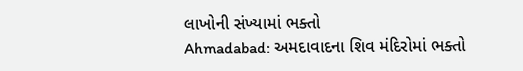લાખોની સંખ્યામાં ભક્તો
Ahmadabad: અમદાવાદના શિવ મંદિરોમાં ભક્તો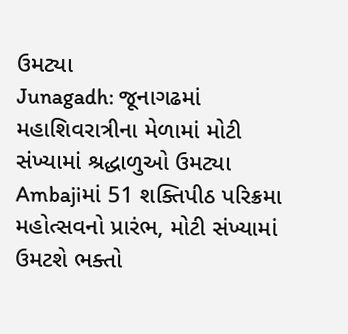ઉમટ્યા
Junagadh: જૂનાગઢમાં મહાશિવરાત્રીના મેળામાં મોટી સંખ્યામાં શ્રદ્ધાળુઓ ઉમટ્યા
Ambajiમાં 51 શક્તિપીઠ પરિક્રમા મહોત્સવનો પ્રારંભ, મોટી સંખ્યામાં ઉમટશે ભક્તો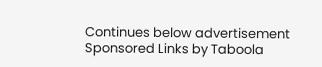Continues below advertisement
Sponsored Links by Taboola